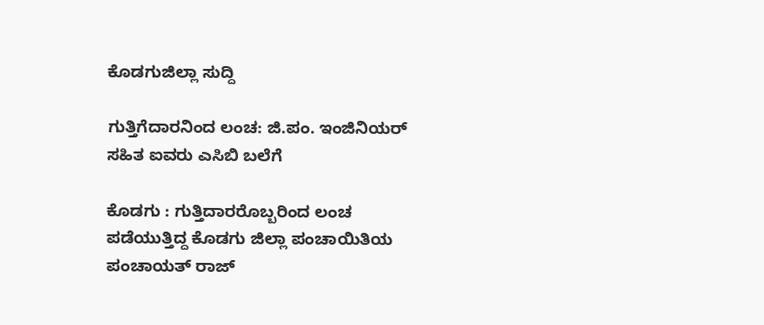ಕೊಡಗುಜಿಲ್ಲಾ ಸುದ್ದಿ

ಗುತ್ತಿಗೆದಾರನಿಂದ ಲಂಚ: ಜಿ.ಪಂ. ಇಂಜಿನಿಯರ್ ಸಹಿತ ಐವರು ಎಸಿಬಿ ಬಲೆಗೆ

ಕೊಡಗು : ಗುತ್ತಿದಾರರೊಬ್ಬರಿಂದ ಲಂಚ ಪಡೆಯುತ್ತಿದ್ದ ಕೊಡಗು ಜಿಲ್ಲಾ ಪಂಚಾಯಿತಿಯ ಪಂಚಾಯತ್‌ ರಾಜ್‌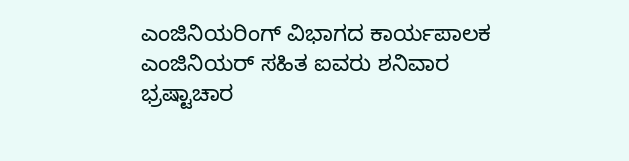ಎಂಜಿನಿಯರಿಂಗ್‌ ವಿಭಾಗದ ಕಾರ್ಯಪಾಲಕ ಎಂಜಿನಿಯರ್‌ ಸಹಿತ ಐವರು ಶನಿವಾರ ಭ್ರಷ್ಟಾಚಾರ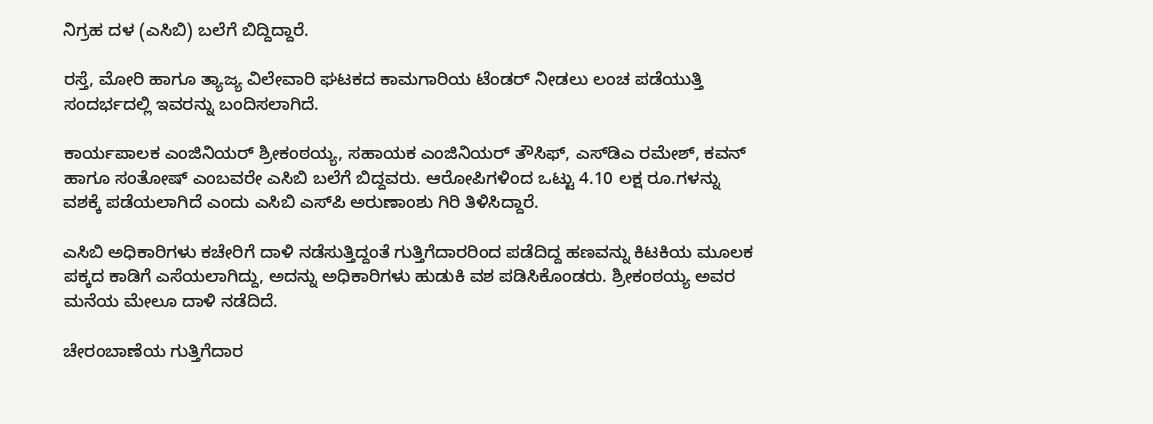ನಿಗ್ರಹ ದಳ (ಎಸಿಬಿ) ಬಲೆಗೆ ಬಿದ್ದಿದ್ದಾರೆ.

ರಸ್ತೆ, ಮೋರಿ ಹಾಗೂ ತ್ಯಾಜ್ಯ ವಿಲೇವಾರಿ ಘಟಕದ ಕಾಮಗಾರಿಯ ಟೆಂಡರ್‌ ನೀಡಲು ಲಂಚ ಪಡೆಯುತ್ತಿ ಸಂದರ್ಭದಲ್ಲಿ ಇವರನ್ನು ಬಂದಿಸಲಾಗಿದೆ.

ಕಾರ್ಯಪಾಲಕ ಎಂಜಿನಿಯರ್‌ ಶ್ರೀಕಂಠಯ್ಯ, ಸಹಾಯಕ ಎಂಜಿನಿಯರ್‌ ತೌಸಿಫ್, ಎಸ್‌ಡಿಎ ರಮೇಶ್‌, ಕವನ್‌ ಹಾಗೂ ಸಂತೋಷ್‌ ಎಂಬವರೇ ಎಸಿಬಿ ಬಲೆಗೆ ಬಿದ್ದವರು. ಆರೋಪಿಗಳಿಂದ ಒಟ್ಟು 4.10 ಲಕ್ಷ ರೂ.ಗಳನ್ನು ವಶಕ್ಕೆ ಪಡೆಯಲಾಗಿದೆ ಎಂದು ಎಸಿಬಿ ಎಸ್‌ಪಿ ಅರುಣಾಂಶು ಗಿರಿ ತಿಳಿಸಿದ್ದಾರೆ.

ಎಸಿಬಿ ಅಧಿಕಾರಿಗಳು ಕಚೇರಿಗೆ ದಾಳಿ ನಡೆಸುತ್ತಿದ್ದಂತೆ ಗುತ್ತಿಗೆದಾರರಿಂದ ಪಡೆದಿದ್ದ ಹಣವನ್ನು ಕಿಟಕಿಯ ಮೂಲಕ ಪಕ್ಕದ ಕಾಡಿಗೆ ಎಸೆಯಲಾಗಿದ್ದು, ಅದನ್ನು ಅಧಿಕಾರಿಗಳು ಹುಡುಕಿ ವಶ ಪಡಿಸಿಕೊಂಡರು. ಶ್ರೀಕಂಠಯ್ಯ ಅವರ ಮನೆಯ ಮೇಲೂ ದಾಳಿ ನಡೆದಿದೆ.

ಚೇರಂಬಾಣೆಯ ಗುತ್ತಿಗೆದಾರ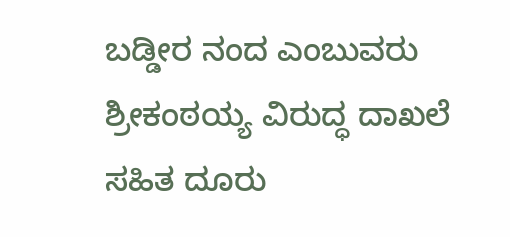ಬಡ್ಡೀರ ನಂದ ಎಂಬುವರು ಶ್ರೀಕಂಠಯ್ಯ ವಿರುದ್ಧ ದಾಖಲೆ ಸಹಿತ ದೂರು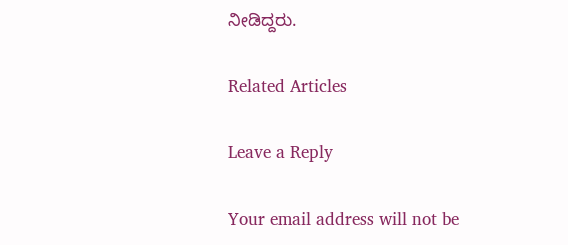ನೀಡಿದ್ದರು.

Related Articles

Leave a Reply

Your email address will not be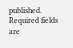published. Required fields are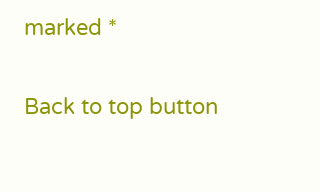marked *

Back to top button